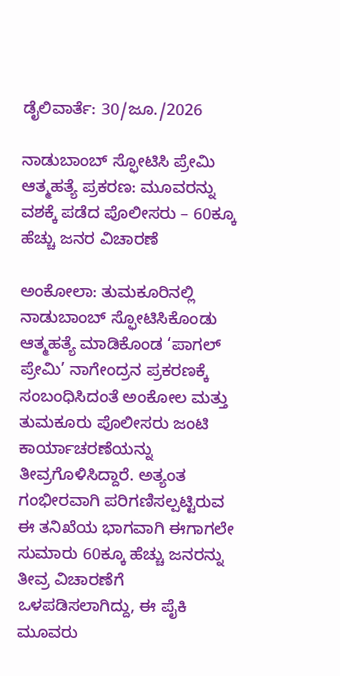ಡೈಲಿವಾರ್ತೆ: 30/ಜೂ./2026

ನಾಡುಬಾಂಬ್ ಸ್ಫೋಟಿಸಿ ಪ್ರೇಮಿ ಆತ್ಮಹತ್ಯೆ ಪ್ರಕರಣ: ಮೂವರನ್ನು ವಶಕ್ಕೆ ಪಡೆದ ಪೊಲೀಸರು – 60ಕ್ಕೂ ಹೆಚ್ಚು ಜನರ ವಿಚಾರಣೆ

ಅಂಕೋಲಾ: ತುಮಕೂರಿನಲ್ಲಿ ನಾಡುಬಾಂಬ್‌ ಸ್ಫೋಟಿಸಿಕೊಂಡು ಆತ್ಮಹತ್ಯೆ ಮಾಡಿಕೊಂಡ ‘ಪಾಗಲ್‌ ಪ್ರೇಮಿ’ ನಾಗೇಂದ್ರನ ಪ್ರಕರಣಕ್ಕೆ ಸಂಬಂಧಿಸಿದಂತೆ ಅಂಕೋಲ ಮತ್ತು ತುಮಕೂರು ಪೊಲೀಸರು ಜಂಟಿ ಕಾರ್ಯಾಚರಣೆಯನ್ನು ತೀವ್ರಗೊಳಿಸಿದ್ದಾರೆ. ಅತ್ಯಂತ ಗಂಭೀರವಾಗಿ ಪರಿಗಣಿಸಲ್ಪಟ್ಟಿರುವ ಈ ತನಿಖೆಯ ಭಾಗವಾಗಿ ಈಗಾಗಲೇ ಸುಮಾರು 60ಕ್ಕೂ ಹೆಚ್ಚು ಜನರನ್ನು ತೀವ್ರ ವಿಚಾರಣೆಗೆ ಒಳಪಡಿಸಲಾಗಿದ್ದು, ಈ ಪೈಕಿ ಮೂವರು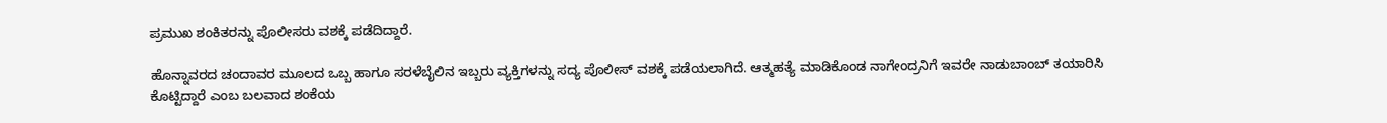ಪ್ರಮುಖ ಶಂಕಿತರನ್ನು ಪೊಲೀಸರು ವಶಕ್ಕೆ ಪಡೆದಿದ್ದಾರೆ.

ಹೊನ್ನಾವರದ ಚಂದಾವರ ಮೂಲದ ಒಬ್ಬ ಹಾಗೂ ಸರಳೆಬೈಲಿನ ಇಬ್ಬರು ವ್ಯಕ್ತಿಗಳನ್ನು ಸದ್ಯ ಪೊಲೀಸ್ ವಶಕ್ಕೆ ಪಡೆಯಲಾಗಿದೆ. ಆತ್ಮಹತ್ಯೆ ಮಾಡಿಕೊಂಡ ನಾಗೇಂದ್ರನಿಗೆ ಇವರೇ ನಾಡುಬಾಂಬ್ ತಯಾರಿಸಿ ಕೊಟ್ಟಿದ್ದಾರೆ ಎಂಬ ಬಲವಾದ ಶಂಕೆಯ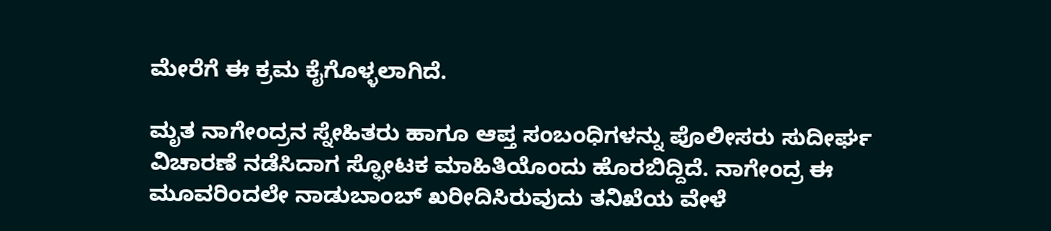ಮೇರೆಗೆ ಈ ಕ್ರಮ ಕೈಗೊಳ್ಳಲಾಗಿದೆ.

ಮೃತ ನಾಗೇಂದ್ರನ ಸ್ನೇಹಿತರು ಹಾಗೂ ಆಪ್ತ ಸಂಬಂಧಿಗಳನ್ನು ಪೊಲೀಸರು ಸುದೀರ್ಘ ವಿಚಾರಣೆ ನಡೆಸಿದಾಗ ಸ್ಫೋಟಕ ಮಾಹಿತಿಯೊಂದು ಹೊರಬಿದ್ದಿದೆ. ನಾಗೇಂದ್ರ ಈ ಮೂವರಿಂದಲೇ ನಾಡುಬಾಂಬ್‌ ಖರೀದಿಸಿರುವುದು ತನಿಖೆಯ ವೇಳೆ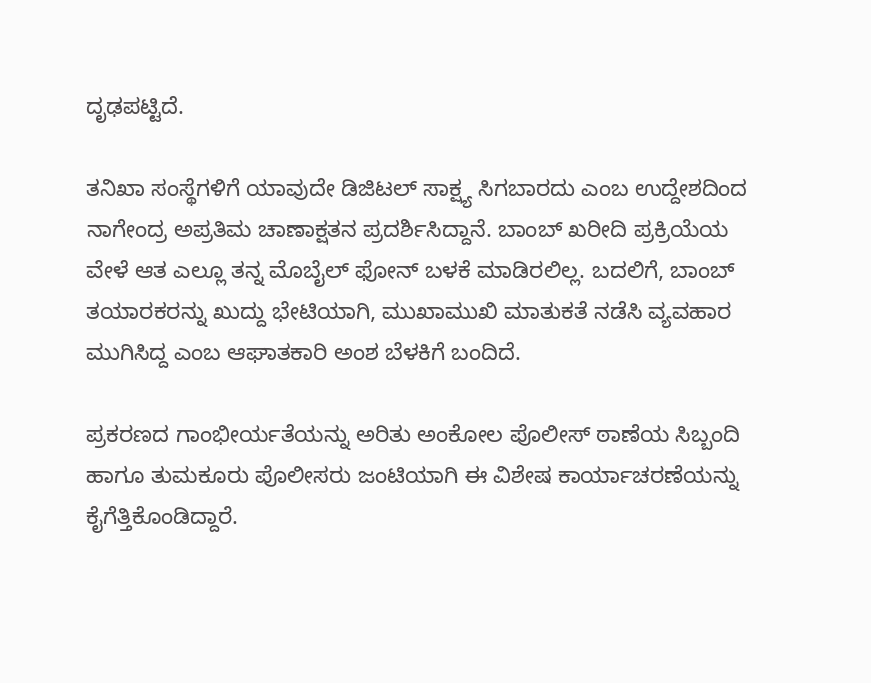ದೃಢಪಟ್ಟಿದೆ.

ತನಿಖಾ ಸಂಸ್ಥೆಗಳಿಗೆ ಯಾವುದೇ ಡಿಜಿಟಲ್ ಸಾಕ್ಷ್ಯ ಸಿಗಬಾರದು ಎಂಬ ಉದ್ದೇಶದಿಂದ ನಾಗೇಂದ್ರ ಅಪ್ರತಿಮ ಚಾಣಾಕ್ಷತನ ಪ್ರದರ್ಶಿಸಿದ್ದಾನೆ. ಬಾಂಬ್ ಖರೀದಿ ಪ್ರಕ್ರಿಯೆಯ ವೇಳೆ ಆತ ಎಲ್ಲೂ ತನ್ನ ಮೊಬೈಲ್ ಫೋನ್ ಬಳಕೆ ಮಾಡಿರಲಿಲ್ಲ. ಬದಲಿಗೆ, ಬಾಂಬ್ ತಯಾರಕರನ್ನು ಖುದ್ದು ಭೇಟಿಯಾಗಿ, ಮುಖಾಮುಖಿ ಮಾತುಕತೆ ನಡೆಸಿ ವ್ಯವಹಾರ ಮುಗಿಸಿದ್ದ ಎಂಬ ಆಘಾತಕಾರಿ ಅಂಶ ಬೆಳಕಿಗೆ ಬಂದಿದೆ.

ಪ್ರಕರಣದ ಗಾಂಭೀರ್ಯತೆಯನ್ನು ಅರಿತು ಅಂಕೋಲ ಪೊಲೀಸ್ ಠಾಣೆಯ ಸಿಬ್ಬಂದಿ ಹಾಗೂ ತುಮಕೂರು ಪೊಲೀಸರು ಜಂಟಿಯಾಗಿ ಈ ವಿಶೇಷ ಕಾರ್ಯಾಚರಣೆಯನ್ನು ಕೈಗೆತ್ತಿಕೊಂಡಿದ್ದಾರೆ.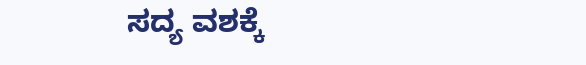ಸದ್ಯ ವಶಕ್ಕೆ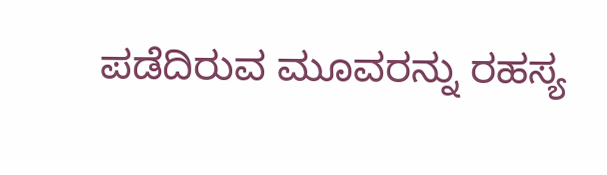ಪಡೆದಿರುವ ಮೂವರನ್ನು ರಹಸ್ಯ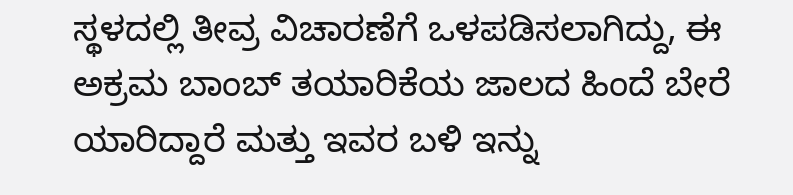ಸ್ಥಳದಲ್ಲಿ ತೀವ್ರ ವಿಚಾರಣೆಗೆ ಒಳಪಡಿಸಲಾಗಿದ್ದು, ಈ ಅಕ್ರಮ ಬಾಂಬ್ ತಯಾರಿಕೆಯ ಜಾಲದ ಹಿಂದೆ ಬೇರೆ ಯಾರಿದ್ದಾರೆ ಮತ್ತು ಇವರ ಬಳಿ ಇನ್ನು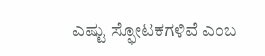ಎಷ್ಟು ಸ್ಫೋಟಕಗಳಿವೆ ಎಂಬ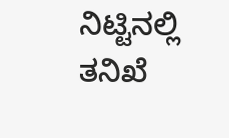ನಿಟ್ಟಿನಲ್ಲಿ ತನಿಖೆ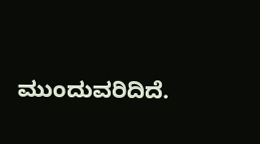ಮುಂದುವರಿದಿದೆ.